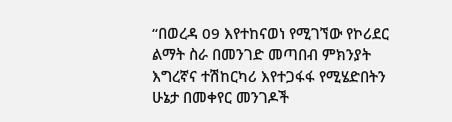“በወረዳ 09 እየተከናወነ የሚገኘው የኮሪደር ልማት ስራ በመንገድ መጣበብ ምክንያት እግረኛና ተሽከርካሪ እየተጋፋፋ የሚሄድበትን ሁኔታ በመቀየር መንገዶች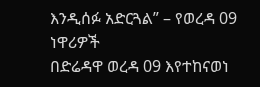እንዲሰፉ አድርጓል” – የወረዳ 09 ነዋሪዎች
በድሬዳዋ ወረዳ 09 እየተከናወነ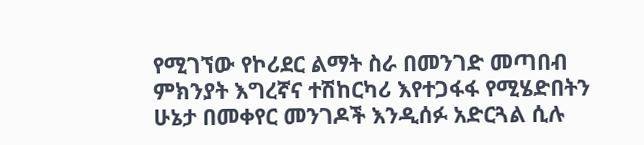የሚገኘው የኮሪደር ልማት ስራ በመንገድ መጣበብ ምክንያት እግረኛና ተሽከርካሪ እየተጋፋፋ የሚሄድበትን ሁኔታ በመቀየር መንገዶች እንዲሰፉ አድርጓል ሲሉ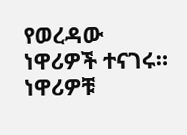የወረዳው ነዋሪዎች ተናገሩ። ነዋሪዎቹ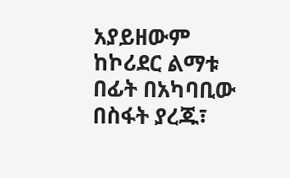አያይዘውም ከኮሪደር ልማቱ በፊት በአካባቢው በስፋት ያረጁ፣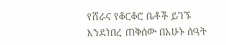የሸራና የቆርቆሮ ቤቶች ይገኙ እንደነበረ ጠቅሰው በአሁኑ ሰዓት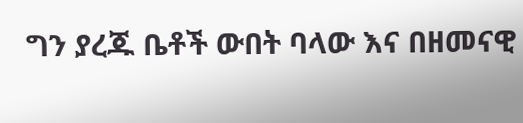ግን ያረጁ ቤቶች ውበት ባላው እና በዘመናዊ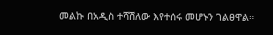መልኩ በአዲስ ተሻሽለው እየተሰሩ መሆኑን ገልፀዋል።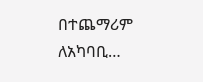በተጨማሪም ለአካባቢ…